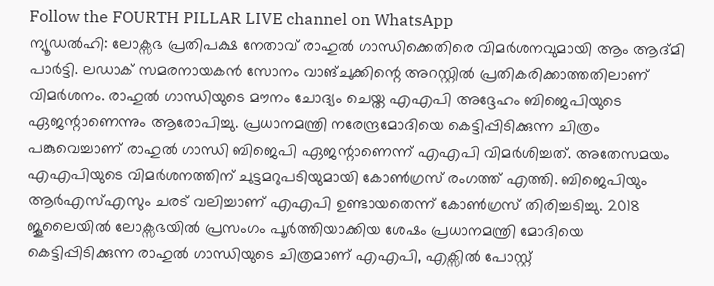Follow the FOURTH PILLAR LIVE channel on WhatsApp
ന്യൂഡൽഹി: ലോക്സഭ പ്രതിപക്ഷ നേതാവ് രാഹുൽ ഗാന്ധിക്കെതിരെ വിമർശനവുമായി ആം ആദ്മി പാർട്ടി. ലഡാക് സമരനായകൻ സോനം വാങ്ചുക്കിന്റെ അറസ്റ്റിൽ പ്രതികരിക്കാത്തതിലാണ് വിമർശനം. രാഹുൽ ഗാന്ധിയുടെ മൗനം ചോദ്യം ചെയ്ത എഎപി അദ്ദേഹം ബിജെപിയുടെ ഏജന്റാണെന്നും ആരോപിച്ചു. പ്രധാനമന്ത്രി നരേന്ദ്രമോദിയെ കെട്ടിപ്പിടിക്കുന്ന ചിത്രം പങ്കുവെച്ചാണ് രാഹുൽ ഗാന്ധി ബിജെപി ഏജന്റാണെന്ന് എഎപി വിമർശിച്ചത്. അതേസമയം എഎപിയുടെ വിമർശനത്തിന് ചുട്ടമറുപടിയുമായി കോൺഗ്രസ് രംഗത്ത് എത്തി. ബിജെപിയും ആർഎസ്എസും ചരട് വലിച്ചാണ് എഎപി ഉണ്ടായതെന്ന് കോൺഗ്രസ് തിരിച്ചടിച്ചു. 2018 ജൂലൈയിൽ ലോക്സഭയിൽ പ്രസംഗം പൂർത്തിയാക്കിയ ശേഷം പ്രധാനമന്ത്രി മോദിയെ കെട്ടിപ്പിടിക്കുന്ന രാഹുൽ ഗാന്ധിയുടെ ചിത്രമാണ് എഎപി, എക്സിൽ പോസ്റ്റ്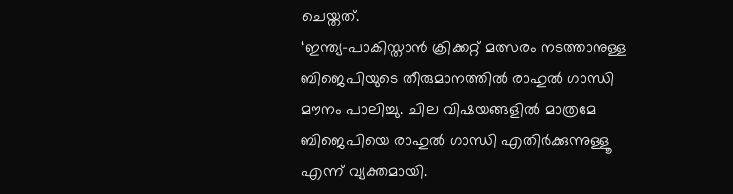ചെയ്തത്.
‘ഇന്ത്യ-പാകിസ്താൻ ക്രിക്കറ്റ് മത്സരം നടത്താനുള്ള ബിജെപിയുടെ തീരുമാനത്തിൽ രാഹുൽ ഗാന്ധി മൗനം പാലിച്ചു. ചില വിഷയങ്ങളിൽ മാത്രമേ ബിജെപിയെ രാഹുൽ ഗാന്ധി എതിർക്കുന്നുള്ളൂ എന്ന് വ്യക്തമായി.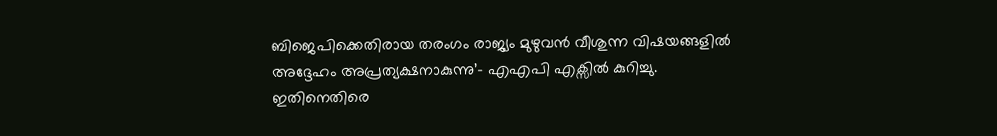ബിജെപിക്കെതിരായ തരംഗം രാജ്യം മുഴുവൻ വീശുന്ന വിഷയങ്ങളിൽ അദ്ദേഹം അപ്രത്യക്ഷനാകുന്നു’- എഎപി എക്സിൽ കുറിച്ചു. ഇതിനെതിരെ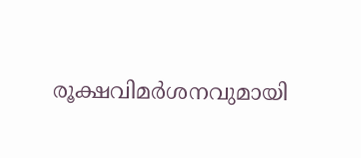രൂക്ഷവിമർശനവുമായി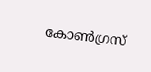കോൺഗ്രസ്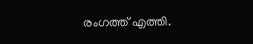രംഗത്ത് എത്തി.